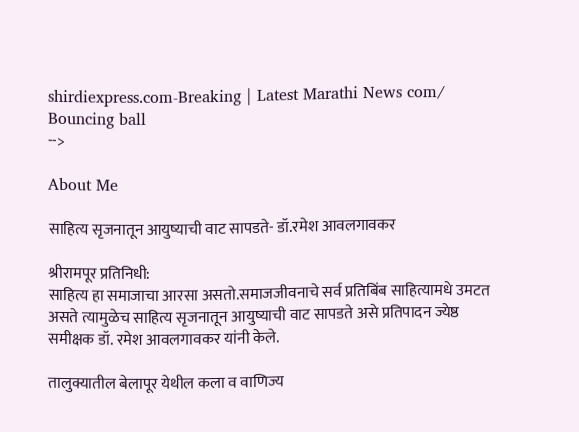shirdiexpress.com-Breaking | Latest Marathi News com/
Bouncing ball
-->

About Me

साहित्य सृजनातून आयुष्याची वाट सापडते- डॉ.रमेश आवलगावकर

श्रीरामपूर प्रतिनिधी:
साहित्य हा समाजाचा आरसा असतो.समाजजीवनाचे सर्व प्रतिबिंब साहित्यामधे उमटत असते त्यामुळेच साहित्य सृजनातून आयुष्याची वाट सापडते असे प्रतिपादन ज्येष्ठ समीक्षक डॉ. रमेश आवलगावकर यांनी केले.

तालुक्यातील बेलापूर येथील कला व वाणिज्य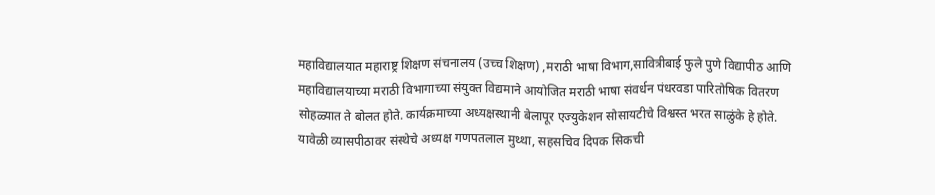महाविद्यालयात महाराष्ट्र शिक्षण संचनालय (उच्च शिक्षण) ,मराठी भाषा विभाग,सावित्रीबाई फुले पुणे विद्यापीठ आणि महाविद्यालयाच्या मराठी विभागाच्या संयुक्त विद्यमाने आयोजित मराठी भाषा संवर्धन पंधरवडा पारितोषिक वितरण सोहळ्यात ते बोलत होते. कार्यक्रमाच्या अध्यक्षस्थानी बेलापूर एज्युकेशन सोसायटीचे विश्वस्त भरत साळुंके हे होते. यावेळी व्यासपीठावर संस्थेचे अध्यक्ष गणपतलाल मुथ्था, सहसचिव दिपक सिकची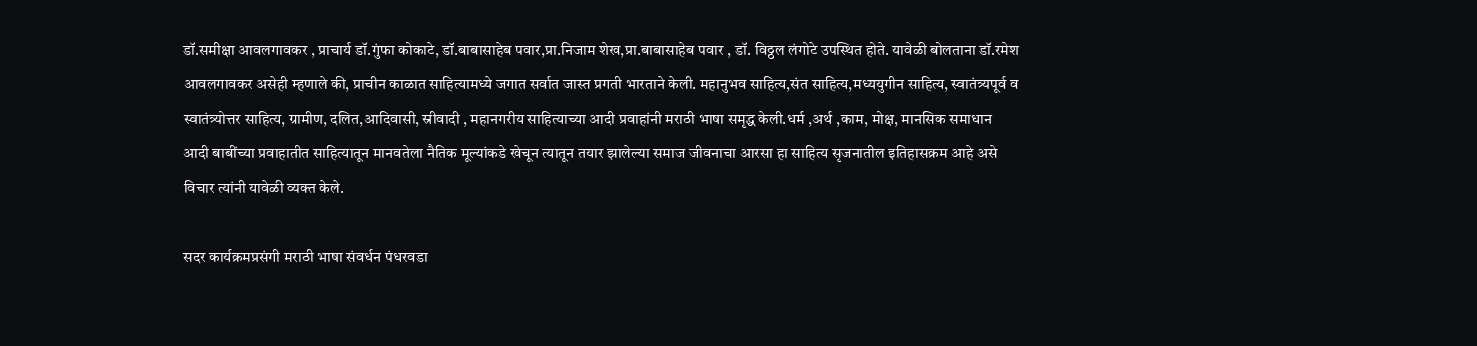डॉ.समीक्षा आवलगावकर , प्राचार्य डॉ.गुंफा कोकाटे, डॉ.बाबासाहेब पवार,प्रा.निजाम शेख,प्रा.बाबासाहेब पवार , डॉ. विठ्ठल लंगोटे उपस्थित होते. यावेळी बोलताना डॉ.रमेश आवलगावकर असेही म्हणाले की, प्राचीन काळात साहित्यामध्ये जगात सर्वात जास्त प्रगती भारताने केली. महानुभव साहित्य,संत साहित्य,मध्ययुगीन साहित्य, स्वातंत्र्यपूर्व व स्वातंत्र्योत्तर साहित्य, ग्रामीण, दलित,आदिवासी, स्रीवादी , महानगरीय साहित्याच्या आदी प्रवाहांनी मराठी भाषा समृद्ध केली.धर्म ,अर्थ ,काम, मोक्ष, मानसिक समाधान आदी बाबींच्या प्रवाहातीत साहित्यातून मानवतेला नैतिक मूल्यांकडे खेचून त्यातून तयार झालेल्या समाज जीवनाचा आरसा हा साहित्य सृजनातील इतिहासक्रम आहे असे विचार त्यांनी यावेळी व्यक्त केले.

सदर कार्यक्रमप्रसंगी मराठी भाषा संवर्धन पंधरवडा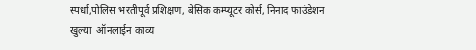स्पर्धा,पोलिस भरतीपूर्व प्रशिक्षण, बेसिक कम्प्यूटर कोर्स, निनाद फाउंडेशन खुल्या  ऑनलाईन काव्य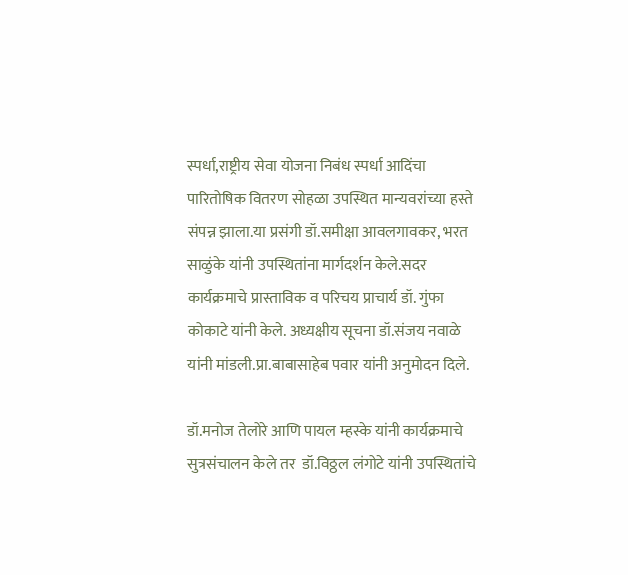स्पर्धा,राष्ट्रीय सेवा योजना निबंध स्पर्धा आदिंचा पारितोषिक वितरण सोहळा उपस्थित मान्यवरांच्या हस्ते संपन्न झाला.या प्रसंगी डॉ.समीक्षा आवलगावकर, भरत साळुंके यांनी उपस्थितांना मार्गदर्शन केले.सदर कार्यक्रमाचे प्रास्ताविक व परिचय प्राचार्य डॉ. गुंफा कोकाटे यांनी केले. अध्यक्षीय सूचना डॉ.संजय नवाळे यांनी मांडली.प्रा.बाबासाहेब पवार यांनी अनुमोदन दिले.

डॉ.मनोज तेलोरे आणि पायल म्हस्के यांनी कार्यक्रमाचे सुत्रसंचालन केले तर  डॉ.विठ्ठल लंगोटे यांनी उपस्थितांचे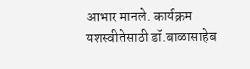आभार मानले. कार्यक्रम यशस्वीतेसाठी डॉ.बाळासाहेब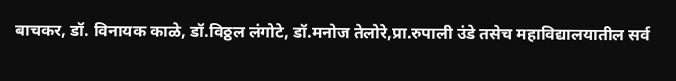बाचकर, डॉ. विनायक काळे, डॉ.विठ्ठल लंगोटे, डॉ.मनोज तेलोरे,प्रा.रुपाली उंडे तसेच महाविद्यालयातील सर्व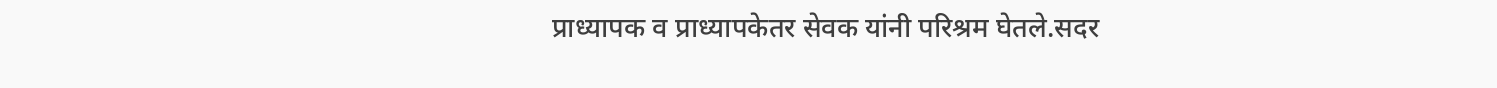प्राध्यापक व प्राध्यापकेतर सेवक यांनी परिश्रम घेतले.सदर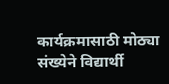कार्यक्रमासाठी मोठ्या संख्येने विद्यार्थी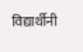विद्यार्थीनी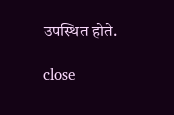उपस्थित होते.

close